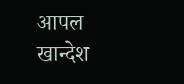आपल खान्देश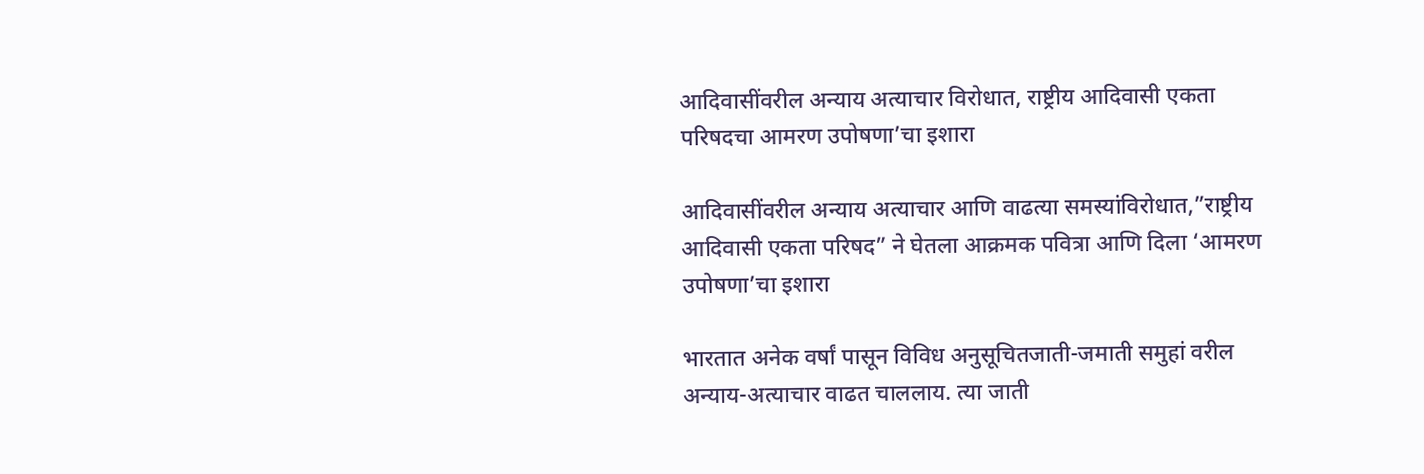आदिवासींवरील अन्याय अत्याचार विरोधात, राष्ट्रीय आदिवासी एकता परिषदचा आमरण उपोषणा’चा इशारा

आदिवासींवरील अन्याय अत्याचार आणि वाढत्या समस्यांविरोधात,”राष्ट्रीय आदिवासी एकता परिषद” ने घेतला आक्रमक पवित्रा आणि दिला ‘आमरण उपोषणा’चा इशारा

भारतात अनेक वर्षां पासून विविध अनुसूचितजाती-जमाती समुहां वरील अन्याय-अत्याचार वाढत चाललाय. त्या जाती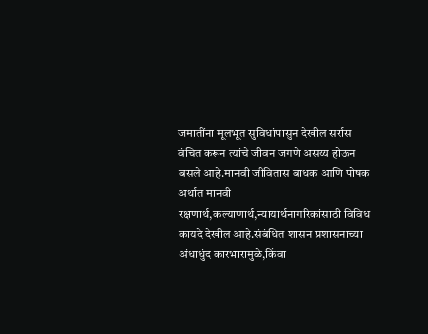जमातींना मूलभूत सुविधांपासुन देखील सर्रास वंचित करून त्यांचे जीवन जगणे असय्य होऊन बसले आहे.मानवी जीवितास बाधक आणि पोषक अर्थात मानवी रक्षणार्थ,कल्याणार्थ,न्यायार्थनागरिकांसाठी विविध कायदे देखील आहे.संबंधित शासन प्रशासनाच्या अंधाधुंद कारभारामुळे,किंवा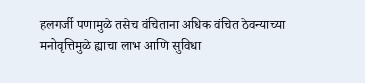हलगर्जी पणामुळे तसेच वंचिताना अधिक वंचित ठेवन्याच्या मनोवृत्तिमुळे ह्याचा लाभ आणि सुविधा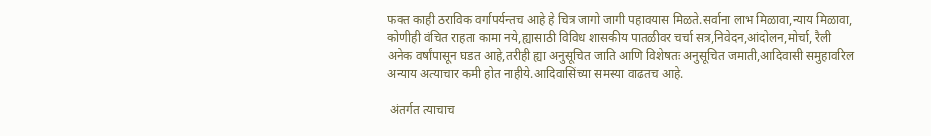फक्त काही ठराविक वर्गापर्यन्तच आहे हे चित्र जागो जागी पहावयास मिळते.सर्वाना लाभ मिळावा,न्याय मिळावा, कोणीही वंचित राहता कामा नये,ह्यासाठी विविध शासकीय पातळीवर चर्चा सत्र,निवेदन,आंदोलन,मोर्चा, रैली अनेक वर्षांपासून घडत आहे,तरीही ह्या अनुसूचित जाति आणि विशेषतः अनुसूचित जमाती,आदिवासी समुहावरिल अन्याय अत्याचार कमी होत नाहीये.आदिवासिंच्या समस्या वाढतच आहे.

 अंतर्गत त्याचाच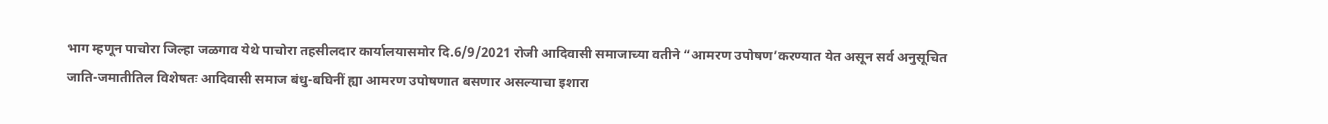भाग म्हणून पाचोरा जिल्हा जळगाव येथे पाचोरा तहसीलदार कार्यालयासमोर दि.6/9/2021 रोजी आदिवासी समाजाच्या वतीने “आमरण उपोषण’करण्यात येत असून सर्व अनुसूचित जाति-जमातीतिल विशेषतः आदिवासी समाज बंधु-बघिनीं ह्या आमरण उपोषणात बसणार असल्याचा इशारा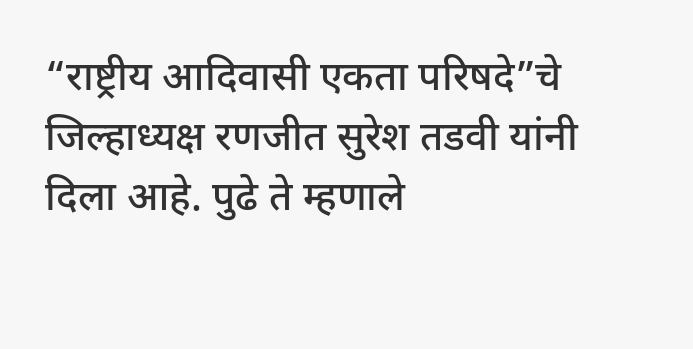“राष्ट्रीय आदिवासी एकता परिषदे”चे जिल्हाध्यक्ष रणजीत सुरेश तडवी यांनी दिला आहे. पुढे ते म्हणाले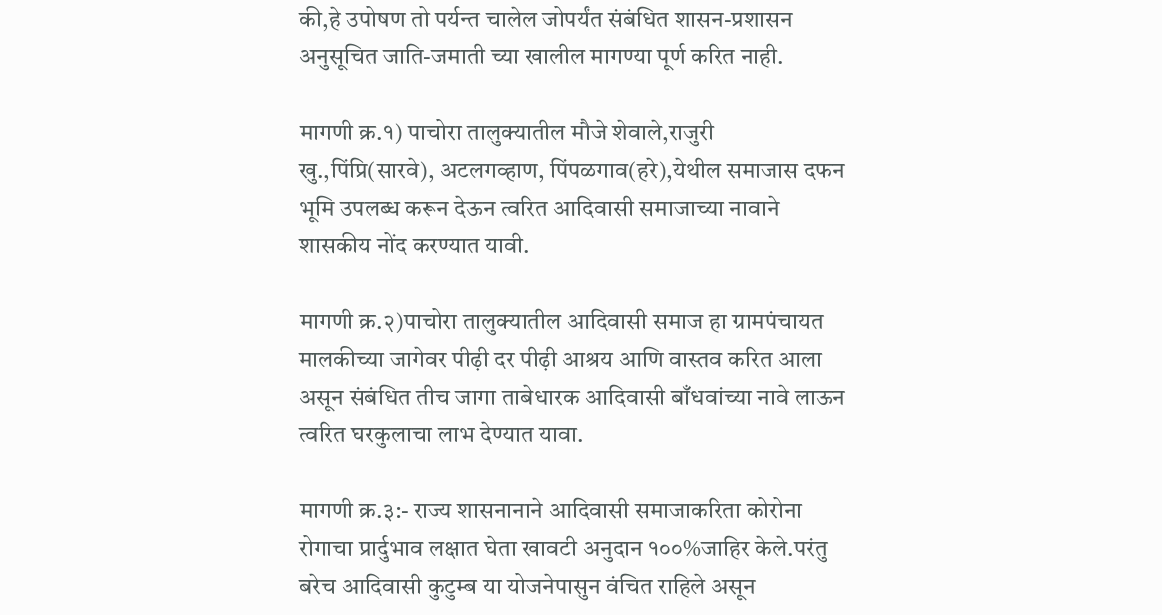की,हे उपोषण तो पर्यन्त चालेल जोपर्यंत संबंधित शासन-प्रशासन अनुसूचित जाति-जमाती च्या खालील मागण्या पूर्ण करित नाही.

मागणी क्र.१) पाचोरा तालुक्यातील मौजे शेवाले,राजुरी खु.,पिंप्रि(सारवे), अटलगव्हाण, पिंपळगाव(हरे),येथील समाजास दफन भूमि उपलब्ध करून देऊन त्वरित आदिवासी समाजाच्या नावाने शासकीय नोंद करण्यात यावी.

मागणी क्र.२)पाचोरा तालुक्यातील आदिवासी समाज हा ग्रामपंचायत मालकीच्या जागेवर पीढ़ी दर पीढ़ी आश्रय आणि वास्तव करित आला असून संबंधित तीच जागा ताबेधारक आदिवासी बाँधवांच्या नावे लाऊन त्वरित घरकुलाचा लाभ देण्यात यावा.

मागणी क्र.३:- राज्य शासनानाने आदिवासी समाजाकरिता कोरोना रोगाचा प्रार्दुभाव लक्षात घेता खावटी अनुदान १००%जाहिर केले.परंतु बरेच आदिवासी कुटुम्ब या योजनेपासुन वंचित राहिले असून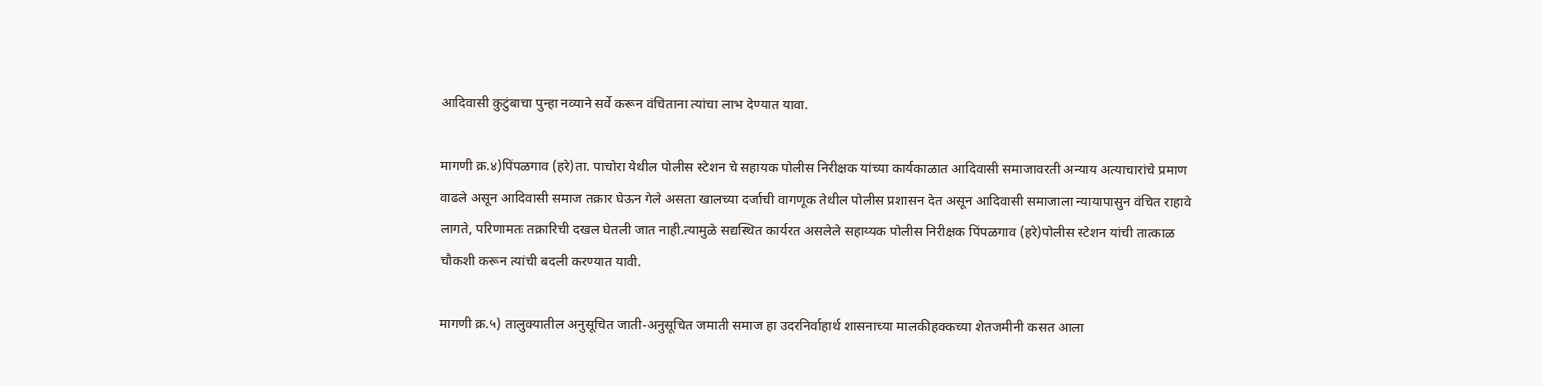आदिवासी कुटुंबाचा पुन्हा नव्याने सर्वे करून वंचिताना त्यांचा लाभ देण्यात यावा.

मागणी क्र.४)पिंपळगाव (हरे)ता. पाचोरा येथील पोलीस स्टेशन चे सहायक पोलीस निरीक्षक यांच्या कार्यकाळात आदिवासी समाजावरती अन्याय अत्याचारांचे प्रमाण वाढले असून आदिवासी समाज तक्रार घेऊन गेले असता खालच्या दर्जाची वागणूक तेथील पोलीस प्रशासन देत असून आदिवासी समाजाला न्यायापासुन वंचित राहावे लागते, परिणामतः तक्रारिची दखल घेतली जात नाही.त्यामुळे सद्यस्थित कार्यरत असलेले सहाय्यक पोलीस निरीक्षक पिंपळगाव (हरे)पोलीस स्टेशन यांची तात्काळ चौकशी करून त्यांची बदली करण्यात यावी.

मागणी क्र.५) तालुक्यातील अनुसूचित जाती-अनुसूचित जमाती समाज हा उदरनिर्वाहार्थ शासनाच्या मालकीहक्कच्या शेतजमीनी कसत आला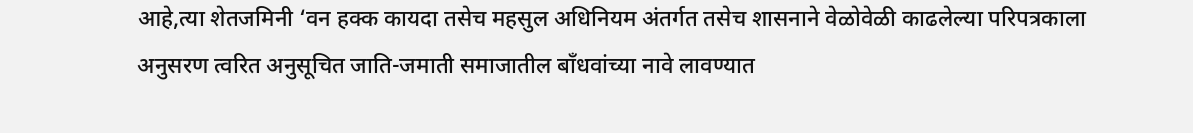आहे,त्या शेतजमिनी ‘वन हक्क कायदा तसेच महसुल अधिनियम अंतर्गत तसेच शासनाने वेळोवेळी काढलेल्या परिपत्रकाला अनुसरण त्वरित अनुसूचित जाति-जमाती समाजातील बाँधवांच्या नावे लावण्यात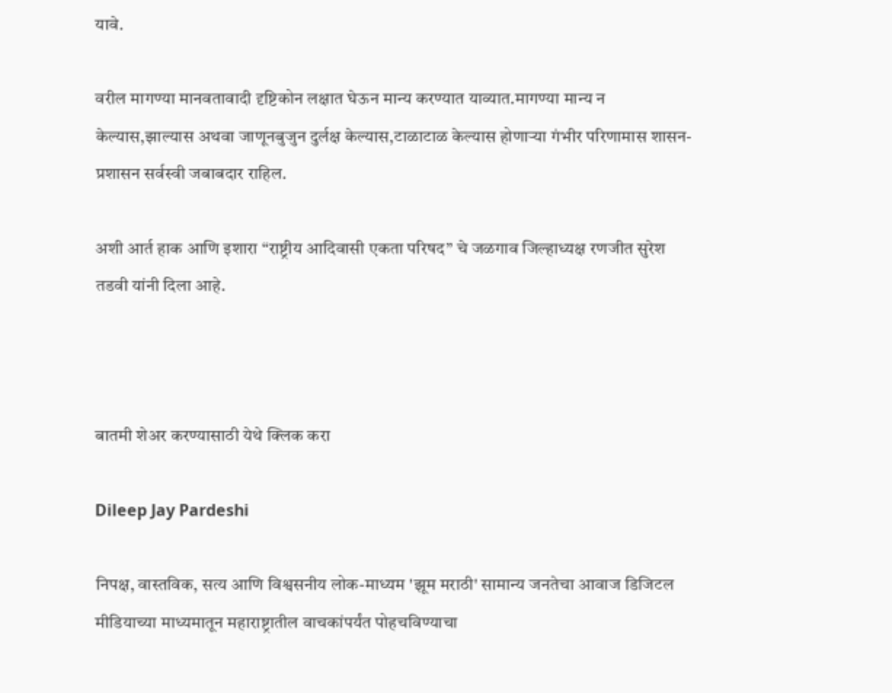यावे.

वरील मागण्या मानवतावादी दृष्टिकोन लक्षात घेऊन मान्य करण्यात याव्यात.मागण्या मान्य न केल्यास,झाल्यास अथवा जाणूनबुजुन दुर्लक्ष केल्यास,टाळाटाळ केल्यास होणाऱ्या गंभीर परिणामास शासन-प्रशासन सर्वस्वी जबाबदार राहिल.

अशी आर्त हाक आणि इशारा “राष्ट्रीय आदिवासी एकता परिषद” चे जळगाव जिल्हाध्यक्ष रणजीत सुरेश तडवी यांनी दिला आहे.



बातमी शेअर करण्यासाठी येथे क्लिक करा

Dileep Jay Pardeshi

निपक्ष, वास्तविक, सत्य आणि विश्वसनीय लोक-माध्यम 'झूम मराठी' सामान्य जनतेचा आवाज डिजिटल मीडियाच्या माध्यमातून महाराष्ट्रातील वाचकांपर्यंत पोहचविण्याचा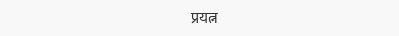प्रयत्न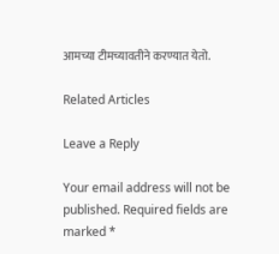आमच्या टीमच्यावतीने करण्यात येतो.

Related Articles

Leave a Reply

Your email address will not be published. Required fields are marked *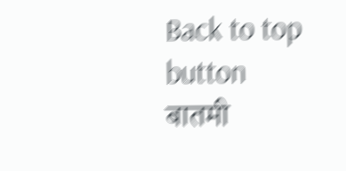Back to top button
बातमी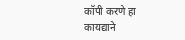कॉपी करणे हा कायद्याने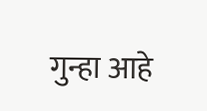गुन्हा आहे